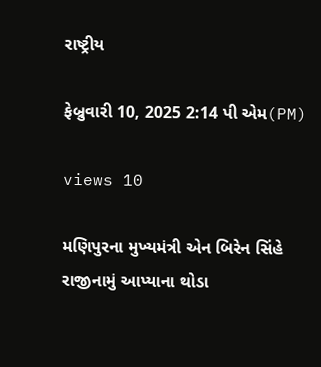રાષ્ટ્રીય

ફેબ્રુવારી 10, 2025 2:14 પી એમ(PM)

views 10

મણિપુરના મુખ્યમંત્રી એન બિરેન સિંહે રાજીનામું આપ્યાના થોડા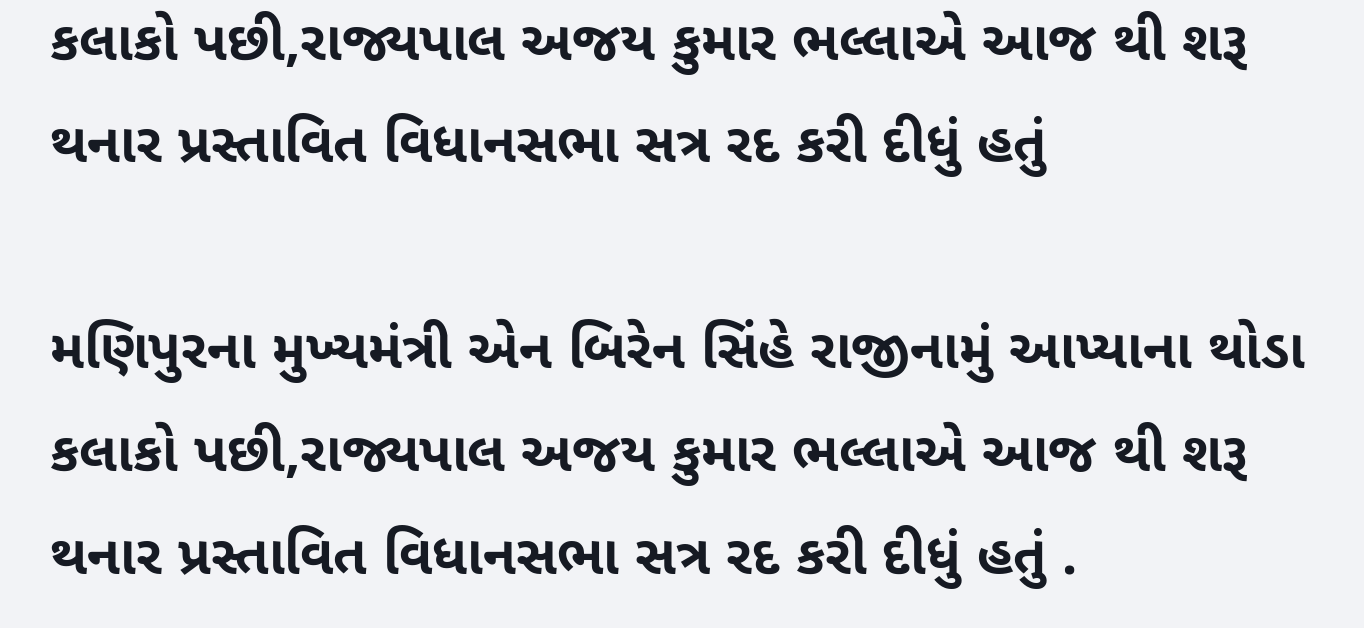કલાકો પછી,રાજ્યપાલ અજય કુમાર ભલ્લાએ આજ થી શરૂ થનાર પ્રસ્તાવિત વિધાનસભા સત્ર રદ કરી દીધું હતું

મણિપુરના મુખ્યમંત્રી એન બિરેન સિંહે રાજીનામું આપ્યાના થોડા કલાકો પછી,રાજ્યપાલ અજય કુમાર ભલ્લાએ આજ થી શરૂ થનાર પ્રસ્તાવિત વિધાનસભા સત્ર રદ કરી દીધું હતું .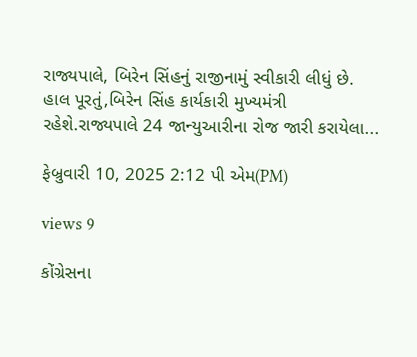રાજ્યપાલે, બિરેન સિંહનું રાજીનામું સ્વીકારી લીધું છે. હાલ પૂરતું,બિરેન સિંહ કાર્યકારી મુખ્યમંત્રી રહેશે.રાજ્યપાલે 24 જાન્યુઆરીના રોજ જારી કરાયેલા...

ફેબ્રુવારી 10, 2025 2:12 પી એમ(PM)

views 9

કોંગ્રેસના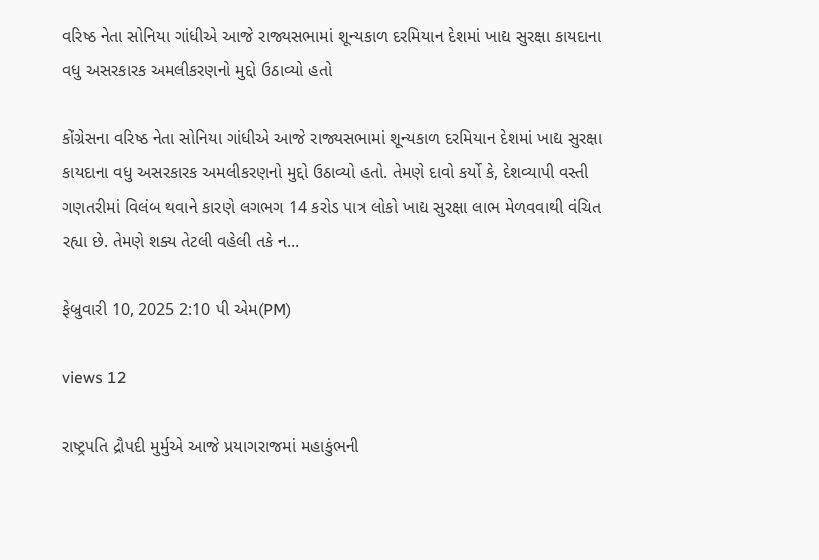વરિષ્ઠ નેતા સોનિયા ગાંધીએ આજે રાજ્યસભામાં શૂન્યકાળ દરમિયાન દેશમાં ખાદ્ય સુરક્ષા કાયદાના વધુ અસરકારક અમલીકરણનો મુદ્દો ઉઠાવ્યો હતો

કોંગ્રેસના વરિષ્ઠ નેતા સોનિયા ગાંધીએ આજે રાજ્યસભામાં શૂન્યકાળ દરમિયાન દેશમાં ખાદ્ય સુરક્ષા કાયદાના વધુ અસરકારક અમલીકરણનો મુદ્દો ઉઠાવ્યો હતો. તેમણે દાવો કર્યો કે, દેશવ્યાપી વસ્તી ગણતરીમાં વિલંબ થવાને કારણે લગભગ 14 કરોડ પાત્ર લોકો ખાદ્ય સુરક્ષા લાભ મેળવવાથી વંચિત રહ્યા છે. તેમણે શક્ય તેટલી વહેલી તકે ન...

ફેબ્રુવારી 10, 2025 2:10 પી એમ(PM)

views 12

રાષ્ટ્રપતિ દ્રૌપદી મુર્મુએ આજે પ્રયાગરાજમાં મહાકુંભની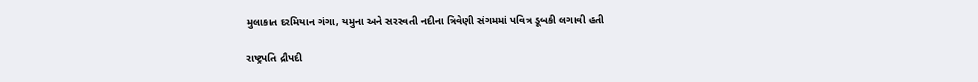મુલાકાત દરમિયાન ગંગા, યમુના અને સરસ્વતી નદીના ત્રિવેણી સંગમમાં પવિત્ર ડૂબકી લગાવી હતી

રાષ્ટ્રપતિ દ્રૌપદી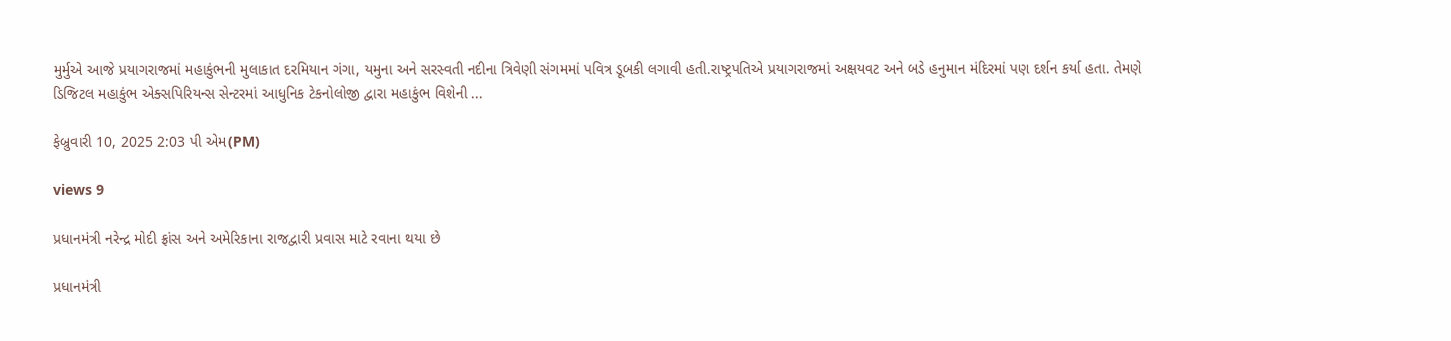મુર્મુએ આજે પ્રયાગરાજમાં મહાકુંભની મુલાકાત દરમિયાન ગંગા, યમુના અને સરસ્વતી નદીના ત્રિવેણી સંગમમાં પવિત્ર ડૂબકી લગાવી હતી.રાષ્ટ્રપતિએ પ્રયાગરાજમાં અક્ષયવટ અને બડે હનુમાન મંદિરમાં પણ દર્શન કર્યા હતા. તેમણે ડિજિટલ મહાકુંભ એક્સપિરિયન્સ સેન્ટરમાં આધુનિક ટેકનોલોજી દ્વારા મહાકુંભ વિશેની ...

ફેબ્રુવારી 10, 2025 2:03 પી એમ(PM)

views 9

પ્રધાનમંત્રી નરેન્દ્ર મોદી ફ્રાંસ અને અમેરિકાના રાજદ્વારી પ્રવાસ માટે રવાના થયા છે

પ્રધાનમંત્રી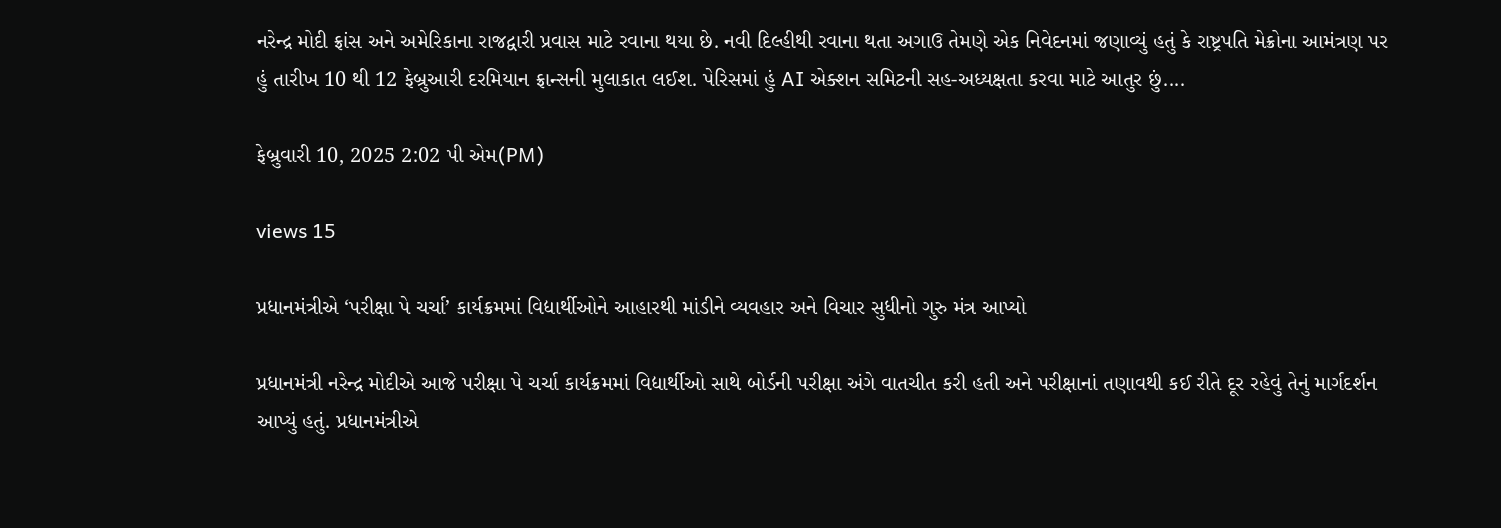નરેન્દ્ર મોદી ફ્રાંસ અને અમેરિકાના રાજદ્વારી પ્રવાસ માટે રવાના થયા છે. નવી દિલ્હીથી રવાના થતા અગાઉ તેમણે એક નિવેદનમાં જણાવ્યું હતું કે રાષ્ટ્રપતિ મેક્રોના આમંત્રણ પર હું તારીખ 10 થી 12 ફેબ્રુઆરી દરમિયાન ફ્રાન્સની મુલાકાત લઈશ. પેરિસમાં હું AI એક્શન સમિટની સહ-અધ્યક્ષતા કરવા માટે આતુર છું....

ફેબ્રુવારી 10, 2025 2:02 પી એમ(PM)

views 15

પ્રધાનમંત્રીએ ‘પરીક્ષા પે ચર્ચા’ કાર્યક્રમમાં વિદ્યાર્થીઓને આહારથી માંડીને વ્યવહાર અને વિચાર સુધીનો ગુરુ મંત્ર આપ્યો

પ્રધાનમંત્રી નરેન્દ્ર મોદીએ આજે પરીક્ષા પે ચર્ચા કાર્યક્રમમાં વિદ્યાર્થીઓ સાથે બોર્ડની પરીક્ષા અંગે વાતચીત કરી હતી અને પરીક્ષાનાં તણાવથી કઈ રીતે દૂર રહેવું તેનું માર્ગદર્શન આપ્યું હતું. પ્રધાનમંત્રીએ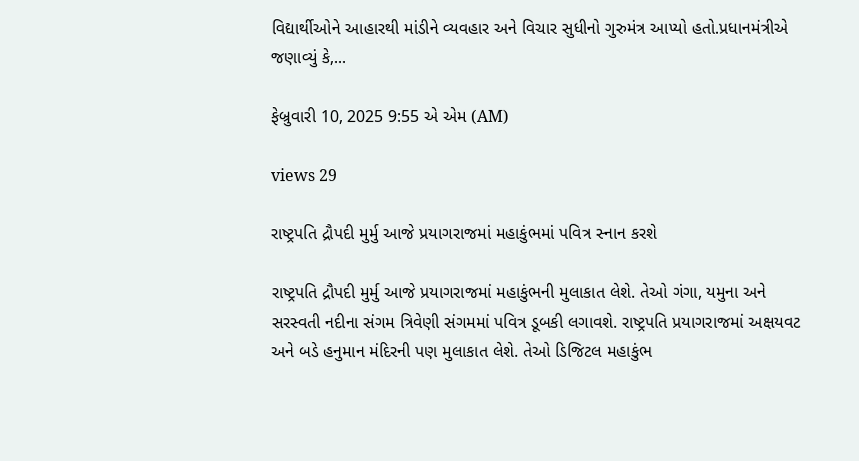વિદ્યાર્થીઓને આહારથી માંડીને વ્યવહાર અને વિચાર સુધીનો ગુરુમંત્ર આપ્યો હતો.પ્રધાનમંત્રીએ જણાવ્યું કે,...

ફેબ્રુવારી 10, 2025 9:55 એ એમ (AM)

views 29

રાષ્ટ્રપતિ દ્રૌપદી મુર્મુ આજે પ્રયાગરાજમાં મહાકુંભમાં પવિત્ર સ્નાન કરશે

રાષ્ટ્રપતિ દ્રૌપદી મુર્મુ આજે પ્રયાગરાજમાં મહાકુંભની મુલાકાત લેશે. તેઓ ગંગા, યમુના અને સરસ્વતી નદીના સંગમ ત્રિવેણી સંગમમાં પવિત્ર ડૂબકી લગાવશે. રાષ્ટ્રપતિ પ્રયાગરાજમાં અક્ષયવટ અને બડે હનુમાન મંદિરની પણ મુલાકાત લેશે. તેઓ ડિજિટલ મહાકુંભ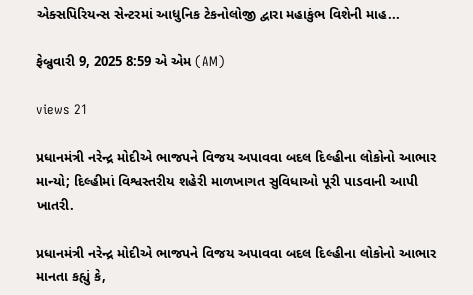એક્સપિરિયન્સ સેન્ટરમાં આધુનિક ટેકનોલોજી દ્વારા મહાકુંભ વિશેની માહ...

ફેબ્રુવારી 9, 2025 8:59 એ એમ (AM)

views 21

પ્રધાનમંત્રી નરેન્દ્ર મોદીએ ભાજપને વિજય અપાવવા બદલ દિલ્હીના લોકોનો આભાર માન્યો; દિલ્હીમાં વિશ્વસ્તરીય શહેરી માળખાગત સુવિધાઓ પૂરી પાડવાની આપી ખાતરી.

પ્રધાનમંત્રી નરેન્દ્ર મોદીએ ભાજપને વિજય અપાવવા બદલ દિલ્હીના લોકોનો આભાર માનતા કહ્યું કે,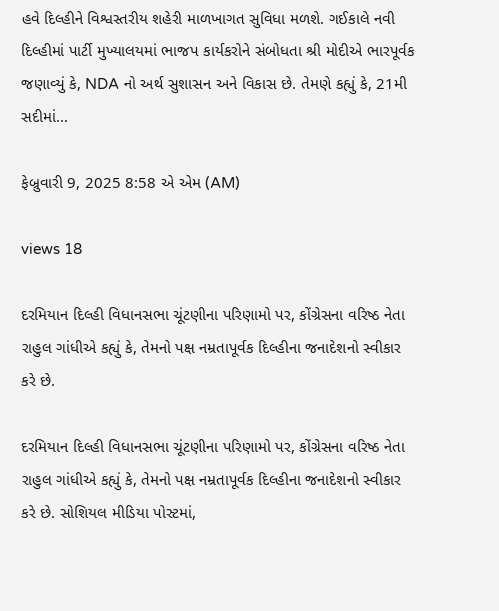હવે દિલ્હીને વિશ્વસ્તરીય શહેરી માળખાગત સુવિધા મળશે. ગઈકાલે નવી દિલ્હીમાં પાર્ટી મુખ્યાલયમાં ભાજપ કાર્યકરોને સંબોધતા શ્રી મોદીએ ભારપૂર્વક જણાવ્યું કે, NDA નો અર્થ સુશાસન અને વિકાસ છે. તેમણે કહ્યું કે, 21મી સદીમાં...

ફેબ્રુવારી 9, 2025 8:58 એ એમ (AM)

views 18

દરમિયાન દિલ્હી વિધાનસભા ચૂંટણીના પરિણામો પર, કોંગ્રેસના વરિષ્ઠ નેતા રાહુલ ગાંધીએ કહ્યું કે, તેમનો પક્ષ નમ્રતાપૂર્વક દિલ્હીના જનાદેશનો સ્વીકાર કરે છે.

દરમિયાન દિલ્હી વિધાનસભા ચૂંટણીના પરિણામો પર, કોંગ્રેસના વરિષ્ઠ નેતા રાહુલ ગાંધીએ કહ્યું કે, તેમનો પક્ષ નમ્રતાપૂર્વક દિલ્હીના જનાદેશનો સ્વીકાર કરે છે. સોશિયલ મીડિયા પોસ્ટમાં,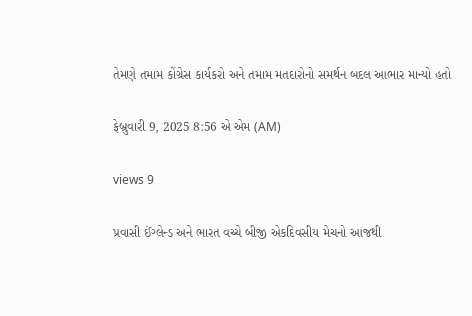તેમણે તમામ કોંગ્રેસ કાર્યકરો અને તમામ મતદારોનો સમર્થન બદલ આભાર માન્યો હતો

ફેબ્રુવારી 9, 2025 8:56 એ એમ (AM)

views 9

પ્રવાસી ઈંગ્લેન્ડ અને ભારત વચ્ચે બીજી એકદિવસીય મેચનો આજથી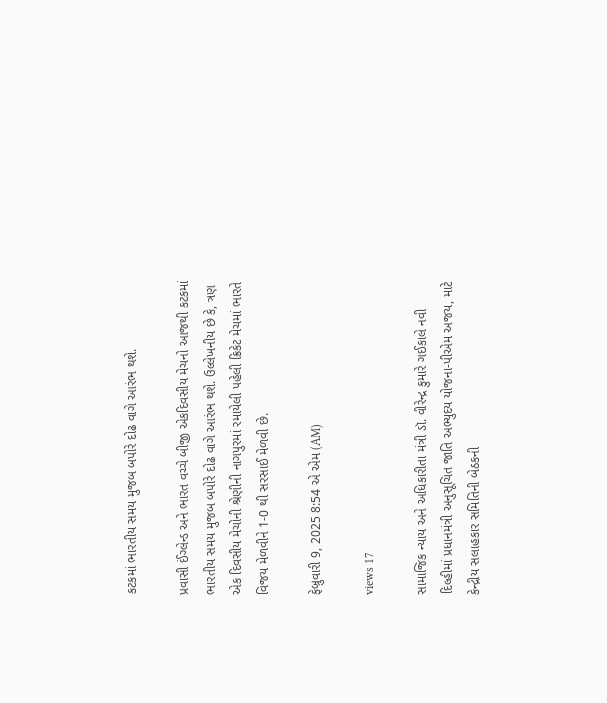કટકમાં ભારતીય સમય મુજબ બપોરે દોઢ વાગે આરંભ થશે.

પ્રવાસી ઈંગ્લેન્ડ અને ભારત વચ્ચે બીજી એકદિવસીય મેચનો આજથી કટકમાં ભારતીય સમય મુજબ બપોરે દોઢ વાગે આરંભ થશે. ઉલ્લેખનીય છે કે, ત્રણ એક દિવસીય મેચોની શ્રેણીની નાગપુરમાં રમાયેલી પહેલી ક્રિકેટ મેચમાં ભારતે વિજય મેળવીને 1-0 થી સરસાઈ મેળવી છે.

ફેબ્રુવારી 9, 2025 8:54 એ એમ (AM)

views 17

સામાજિક ન્યાય અને અધિકારીતા મંત્રી ડૉ. વીરેન્દ્ર કુમારે ગઈકાલે નવી દિલ્હીમાં પ્રધાનમંત્રી અનુસૂચિત જાતિ અભ્યુદય યોજના-પીએમ અજય, માટે કેન્દ્રીય સલાહકાર સમિતિની બેઠકની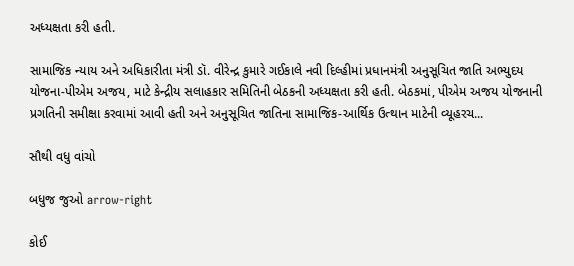અધ્યક્ષતા કરી હતી.

સામાજિક ન્યાય અને અધિકારીતા મંત્રી ડૉ. વીરેન્દ્ર કુમારે ગઈકાલે નવી દિલ્હીમાં પ્રધાનમંત્રી અનુસૂચિત જાતિ અભ્યુદય યોજના-પીએમ અજય, માટે કેન્દ્રીય સલાહકાર સમિતિની બેઠકની અધ્યક્ષતા કરી હતી. બેઠકમાં, પીએમ અજય યોજનાની પ્રગતિની સમીક્ષા કરવામાં આવી હતી અને અનુસૂચિત જાતિના સામાજિક-આર્થિક ઉત્થાન માટેની વ્યૂહરચ...

સૌથી વધુ વાંચો

બધુજ જુઓ arrow-right

કોઈ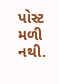પોસ્ટ મળી નથી.